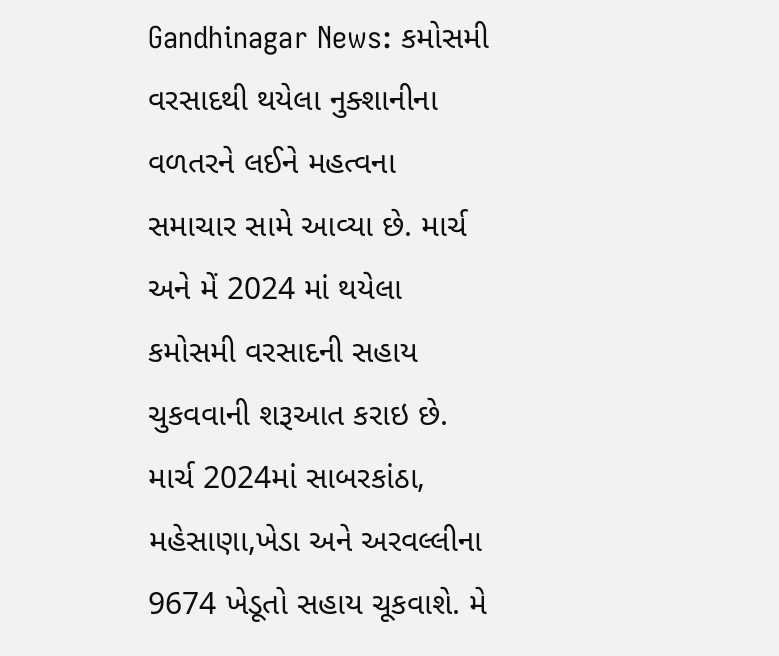Gandhinagar News: કમોસમી વરસાદથી થયેલા નુક્શાનીના વળતરને લઈને મહત્વના સમાચાર સામે આવ્યા છે. માર્ચ અને મેં 2024 માં થયેલા કમોસમી વરસાદની સહાય ચુકવવાની શરૂઆત કરાઇ છે. માર્ચ 2024માં સાબરકાંઠા, મહેસાણા,ખેડા અને અરવલ્લીના 9674 ખેડૂતો સહાય ચૂકવાશે. મે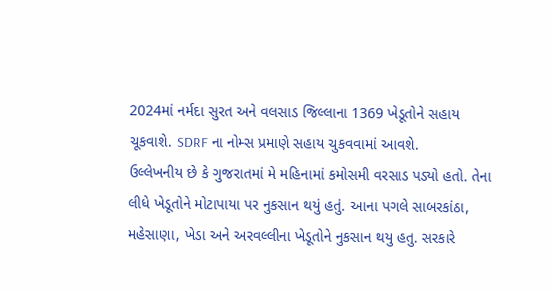2024માં નર્મદા સુરત અને વલસાડ જિલ્લાના 1369 ખેડૂતોને સહાય ચૂકવાશે. SDRF ના નોમ્સ પ્રમાણે સહાય ચુકવવામાં આવશે.
ઉલ્લેખનીય છે કે ગુજરાતમાં મે મહિનામાં કમોસમી વરસાડ પડ્યો હતો. તેના લીધે ખેડૂતોને મોટાપાયા પર નુકસાન થયું હતું. આના પગલે સાબરકાંઠા, મહેસાણા, ખેડા અને અરવલ્લીના ખેડૂતોને નુકસાન થયુ હતુ. સરકારે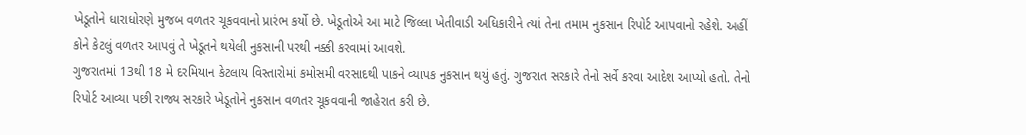ખેડૂતોને ધારાધોરણે મુજબ વળતર ચૂકવવાનો પ્રારંભ કર્યો છે. ખેડૂતોએ આ માટે જિલ્લા ખેતીવાડી અધિકારીને ત્યાં તેના તમામ નુકસાન રિપોર્ટ આપવાનો રહેશે. અહીં કોને કેટલું વળતર આપવું તે ખેડૂતને થયેલી નુકસાની પરથી નક્કી કરવામાં આવશે.
ગુજરાતમાં 13થી 18 મે દરમિયાન કેટલાય વિસ્તારોમાં કમોસમી વરસાદથી પાકને વ્યાપક નુકસાન થયું હતું. ગુજરાત સરકારે તેનો સર્વે કરવા આદેશ આપ્યો હતો. તેનો રિપોર્ટ આવ્યા પછી રાજ્ય સરકારે ખેડૂતોને નુકસાન વળતર ચૂકવવાની જાહેરાત કરી છે.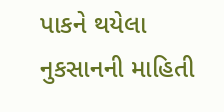પાકને થયેલા નુકસાનની માહિતી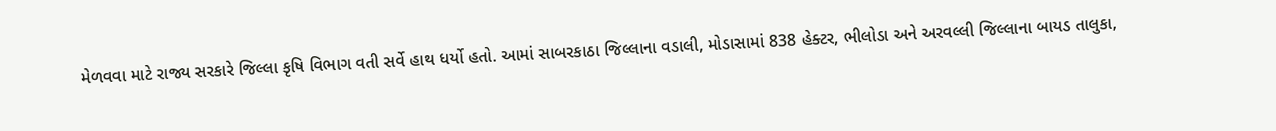મેળવવા માટે રાજ્ય સરકારે જિલ્લા કૃષિ વિભાગ વતી સર્વે હાથ ધર્યો હતો. આમાં સાબરકાઠા જિલ્લાના વડાલી, મોડાસામાં 838 હેક્ટર, ભીલોડા અને અરવલ્લી જિલ્લાના બાયડ તાલુકા,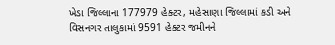ખેડા જિલ્લાના 177979 હેક્ટર, મહેસાણા જિલ્લામાં કડી અને વિસનગર તાલુકામાં 9591 હેક્ટર જમીનને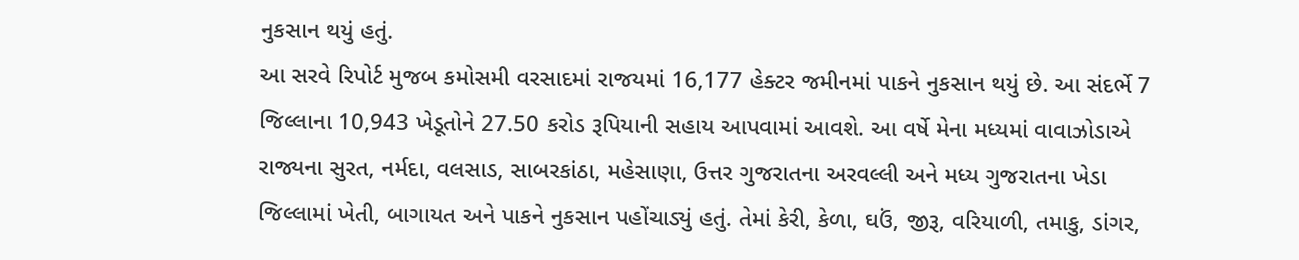નુકસાન થયું હતું.
આ સરવે રિપોર્ટ મુજબ કમોસમી વરસાદમાં રાજયમાં 16,177 હેક્ટર જમીનમાં પાકને નુકસાન થયું છે. આ સંદર્ભે 7 જિલ્લાના 10,943 ખેડૂતોને 27.50 કરોડ રૂપિયાની સહાય આપવામાં આવશે. આ વર્ષે મેના મધ્યમાં વાવાઝોડાએ રાજ્યના સુરત, નર્મદા, વલસાડ, સાબરકાંઠા, મહેસાણા, ઉત્તર ગુજરાતના અરવલ્લી અને મધ્ય ગુજરાતના ખેડા જિલ્લામાં ખેતી, બાગાયત અને પાકને નુકસાન પહોંચાડ્યું હતું. તેમાં કેરી, કેળા, ઘઉં, જીરૂ, વરિયાળી, તમાકુ, ડાંગર,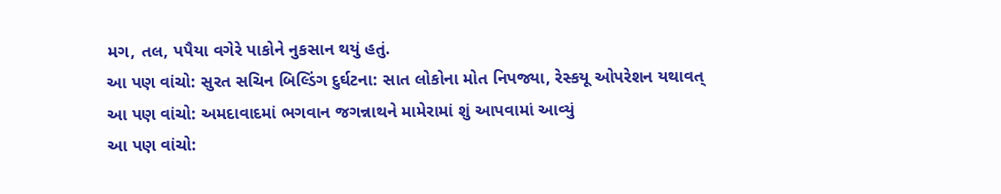મગ, તલ, પપૈયા વગેરે પાકોને નુકસાન થયું હતું.
આ પણ વાંચો: સુરત સચિન બિલ્ડિંગ દુર્ઘટના: સાત લોકોના મોત નિપજ્યા, રેસ્કયૂ ઓપરેશન યથાવત્
આ પણ વાંચો: અમદાવાદમાં ભગવાન જગન્નાથને મામેરામાં શું આપવામાં આવ્યું
આ પણ વાંચો: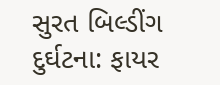સુરત બિલ્ડીંગ દુર્ઘટના: ફાયર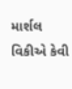માર્શલ વિકીએ કેવી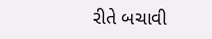રીતે બચાવી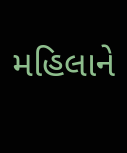મહિલાને